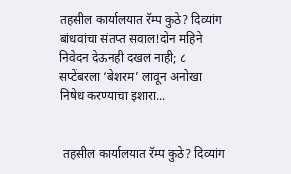तहसील कार्यालयात रॅम्प कुठे? दिव्यांग बांधवांचा संतप्त सवाल!दोन महिने निवेदन देऊनही दखल नाही; ८ सप्टेंबरला ‘बेशरम’ लावून अनोखा निषेध करण्याचा इशारा...


 तहसील कार्यालयात रॅम्प कुठे? दिव्यांग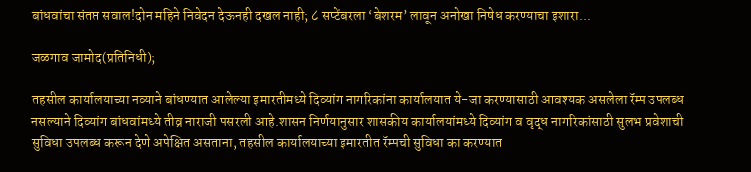बांधवांचा संतप्त सवाल!दोन महिने निवेदन देऊनही दखल नाही; ८ सप्टेंबरला ‘बेशरम’ लावून अनोखा निषेध करण्याचा इशारा...

जळगाव जामोद(प्रतिनिधी);

तहसील कार्यालयाच्या नव्याने बांधण्यात आलेल्या इमारतीमध्ये दिव्यांग नागरिकांना कार्यालयात ये-जा करण्यासाठी आवश्यक असलेला रॅम्प उपलब्ध नसल्याने दिव्यांग बांधवांमध्ये तीव्र नाराजी पसरली आहे.शासन निर्णयानुसार शासकीय कार्यालयांमध्ये दिव्यांग व वृद्ध नागरिकांसाठी सुलभ प्रवेशाची सुविधा उपलब्ध करून देणे अपेक्षित असताना, तहसील कार्यालयाच्या इमारतीत रॅम्पची सुविधा का करण्यात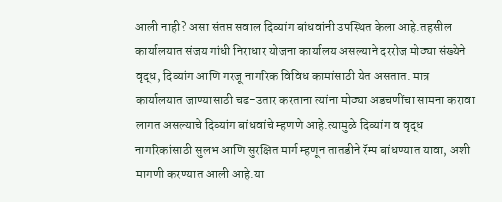आली नाही? असा संतप्त सवाल दिव्यांग बांधवांनी उपस्थित केला आहे.तहसील कार्यालयात संजय गांधी निराधार योजना कार्यालय असल्याने दररोज मोठ्या संख्येने वृद्ध, दिव्यांग आणि गरजू नागरिक विविध कामांसाठी येत असतात. मात्र कार्यालयात जाण्यासाठी चढ-उतार करताना त्यांना मोठ्या अडचणींचा सामना करावा लागत असल्याचे दिव्यांग बांधवांचे म्हणणे आहे.त्यामुळे दिव्यांग व वृद्ध नागरिकांसाठी सुलभ आणि सुरक्षित मार्ग म्हणून तातडीने रॅम्प बांधण्यात यावा, अशी मागणी करण्यात आली आहे.या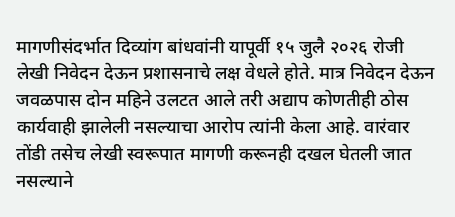मागणीसंदर्भात दिव्यांग बांधवांनी यापूर्वी १५ जुलै २०२६ रोजी लेखी निवेदन देऊन प्रशासनाचे लक्ष वेधले होते. मात्र निवेदन देऊन जवळपास दोन महिने उलटत आले तरी अद्याप कोणतीही ठोस कार्यवाही झालेली नसल्याचा आरोप त्यांनी केला आहे. वारंवार तोंडी तसेच लेखी स्वरूपात मागणी करूनही दखल घेतली जात नसल्याने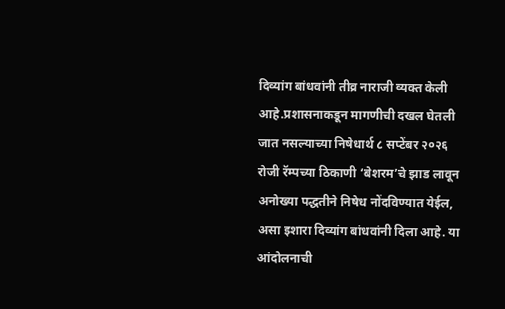दिव्यांग बांधवांनी तीव्र नाराजी व्यक्त केली आहे.प्रशासनाकडून मागणीची दखल घेतली जात नसल्याच्या निषेधार्थ ८ सप्टेंबर २०२६ रोजी रॅम्पच्या ठिकाणी ‘बेशरम’चे झाड लावून अनोख्या पद्धतीने निषेध नोंदविण्यात येईल, असा इशारा दिव्यांग बांधवांनी दिला आहे. या आंदोलनाची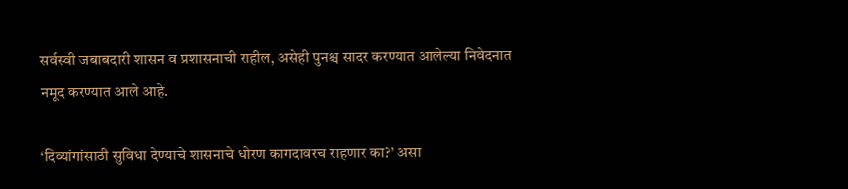सर्वस्वी जबाबदारी शासन व प्रशासनाची राहील, असेही पुनश्च सादर करण्यात आलेल्या निवेदनात नमूद करण्यात आले आहे.

‘दिव्यांगांसाठी सुविधा देण्याचे शासनाचे धोरण कागदावरच राहणार का?’ असा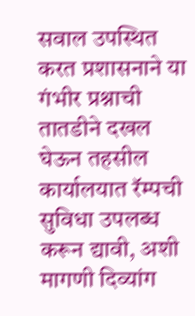सवाल उपस्थित करत प्रशासनाने या गंभीर प्रश्नाची तातडीने दखल घेऊन तहसील कार्यालयात रॅम्पची सुविधा उपलब्ध करून द्यावी, अशी मागणी दिव्यांग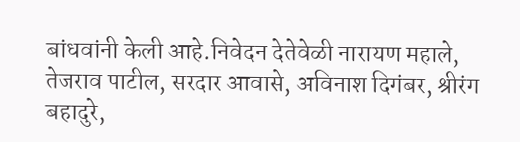बांधवांनी केली आहे.निवेदन देतेवेळी नारायण महाले, तेजराव पाटील, सरदार आवासे, अविनाश दिगंबर, श्रीरंग बहादुरे,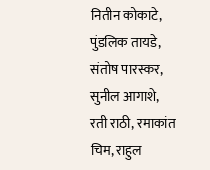नितीन कोकाटे, पुंडलिक तायडे, संतोष पारस्कर, सुनील आगाशे, रती राठी, रमाकांत चिम, राहुल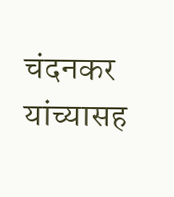चंदनकर यांच्यासह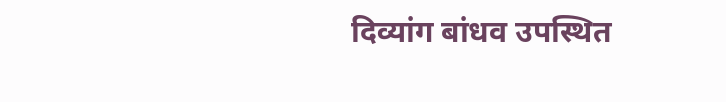दिव्यांग बांधव उपस्थित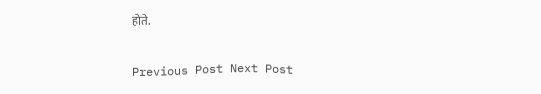होते.

Previous Post Next Post